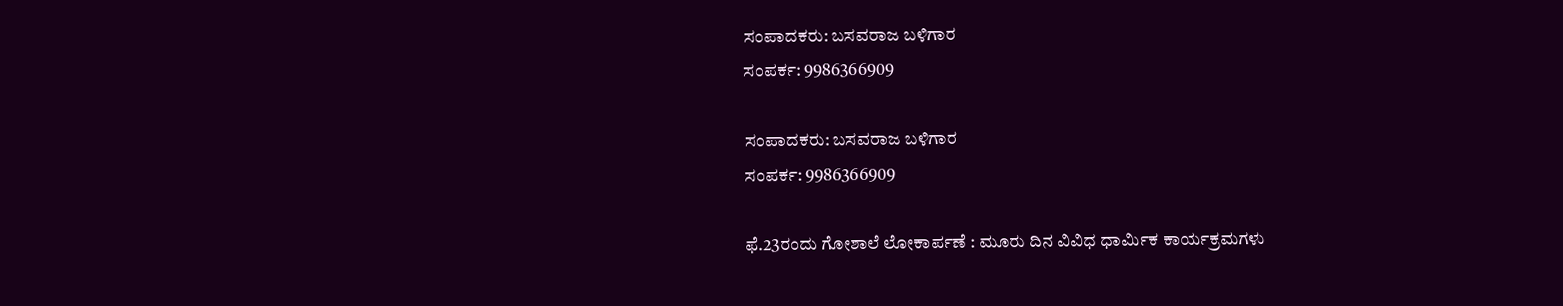ಸಂಪಾದಕರು: ಬಸವರಾಜ ಬಳಿಗಾರ
ಸಂಪರ್ಕ: 9986366909

ಸಂಪಾದಕರು: ಬಸವರಾಜ ಬಳಿಗಾರ
ಸಂಪರ್ಕ: 9986366909

ಫೆ.23ರಂದು ಗೋಶಾಲೆ ಲೋಕಾರ್ಪಣೆ : ಮೂರು ದಿನ ವಿವಿಧ ಧಾರ್ಮಿಕ ಕಾರ್ಯಕ್ರಮಗಳು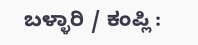ಬಳ್ಳಾರಿ / ಕಂಪ್ಲಿ :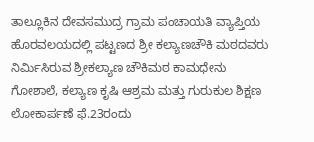ತಾಲ್ಲೂಕಿನ ದೇವಸಮುದ್ರ ಗ್ರಾಮ ಪಂಚಾಯತಿ ವ್ಯಾಪ್ತಿಯ ಹೊರವಲಯದಲ್ಲಿ ಪಟ್ಟಣದ ಶ್ರೀ ಕಲ್ಯಾಣಚೌಕಿ ಮಠದವರು ನಿರ್ಮಿಸಿರುವ ಶ್ರೀಕಲ್ಯಾಣ ಚೌಕಿಮಠ ಕಾಮಧೇನು ಗೋಶಾಲೆ, ಕಲ್ಯಾಣ ಕೃಷಿ ಆಶ್ರಮ ಮತ್ತು ಗುರುಕುಲ ಶಿಕ್ಷಣ ಲೋಕಾರ್ಪಣೆ ಫೆ.23ರಂದು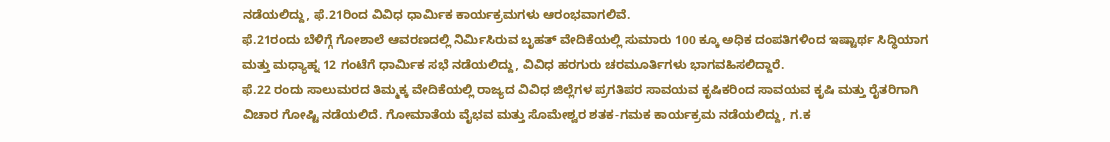ನಡೆಯಲಿದ್ದು, ಫೆ.21ರಿಂದ ವಿವಿಧ ಧಾರ್ಮಿಕ ಕಾರ್ಯಕ್ರಮಗಳು ಆರಂಭವಾಗಲಿವೆ.
ಫೆ.21ರಂದು ಬೆಳಿಗ್ಗೆ ಗೋಶಾಲೆ ಆವರಣದಲ್ಲಿ ನಿರ್ಮಿಸಿರುವ ಬೃಹತ್ ವೇದಿಕೆಯಲ್ಲಿ ಸುಮಾರು 100 ಕ್ಕೂ ಅಧಿಕ ದಂಪತಿಗಳಿಂದ ಇಷ್ಟಾರ್ಥ ಸಿದ್ಧಿಯಾಗ ಮತ್ತು ಮಧ್ಯಾಹ್ನ 12 ಗಂಟೆಗೆ ಧಾರ್ಮಿಕ ಸಭೆ ನಡೆಯಲಿದ್ದು, ವಿವಿಧ ಹರಗುರು ಚರಮೂರ್ತಿಗಳು ಭಾಗವಹಿಸಲಿದ್ದಾರೆ.
ಫೆ.22 ರಂದು ಸಾಲುಮರದ ತಿಮ್ಮಕ್ಕ ವೇದಿಕೆಯಲ್ಲಿ ರಾಜ್ಯದ ವಿವಿಧ ಜಿಲ್ಲೆಗಳ ಪ್ರಗತಿಪರ ಸಾವಯವ ಕೃಷಿಕರಿಂದ ಸಾವಯವ ಕೃಷಿ ಮತ್ತು ರೈತರಿಗಾಗಿ ವಿಚಾರ ಗೋಷ್ಟಿ ನಡೆಯಲಿದೆ. ಗೋಮಾತೆಯ ವೈಭವ ಮತ್ತು ಸೊಮೇಶ್ವರ ಶತಕ-ಗಮಕ ಕಾರ್ಯಕ್ರಮ ನಡೆಯಲಿದ್ದು, ಗ.ಕ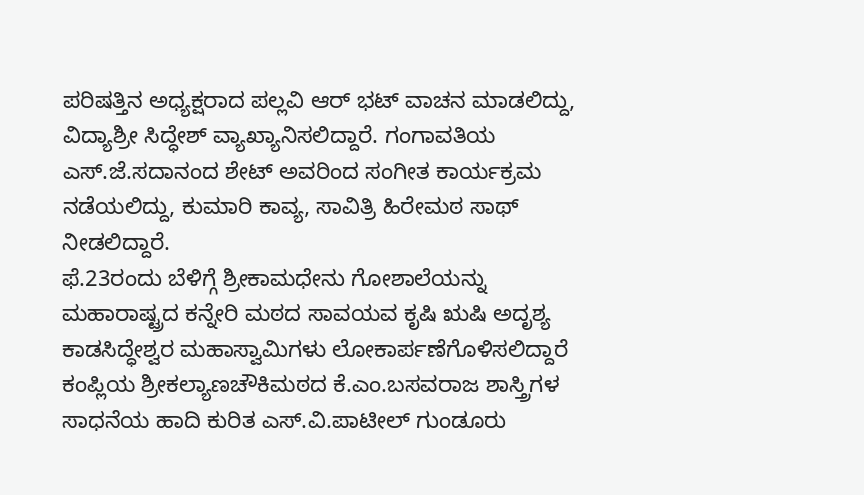ಪರಿಷತ್ತಿನ ಅಧ್ಯಕ್ಷರಾದ ಪಲ್ಲವಿ ಆರ್ ಭಟ್ ವಾಚನ ಮಾಡಲಿದ್ದು, ವಿದ್ಯಾಶ್ರೀ ಸಿದ್ಧೇಶ್ ವ್ಯಾಖ್ಯಾನಿಸಲಿದ್ದಾರೆ. ಗಂಗಾವತಿಯ ಎಸ್.ಜೆ.ಸದಾನಂದ ಶೇಟ್ ಅವರಿಂದ ಸಂಗೀತ ಕಾರ್ಯಕ್ರಮ ನಡೆಯಲಿದ್ದು, ಕುಮಾರಿ ಕಾವ್ಯ, ಸಾವಿತ್ರಿ ಹಿರೇಮಠ ಸಾಥ್ ನೀಡಲಿದ್ದಾರೆ.
ಫೆ.23ರಂದು ಬೆಳಿಗ್ಗೆ ಶ್ರೀಕಾಮಧೇನು ಗೋಶಾಲೆಯನ್ನು ಮಹಾರಾಷ್ಟ್ರದ ಕನ್ನೇರಿ ಮಠದ ಸಾವಯವ ಕೃಷಿ ಋಷಿ ಅದೃಶ್ಯ ಕಾಡಸಿದ್ಧೇಶ್ವರ ಮಹಾಸ್ವಾಮಿಗಳು ಲೋಕಾರ್ಪಣೆಗೊಳಿಸಲಿದ್ದಾರೆ
ಕಂಪ್ಲಿಯ ಶ್ರೀಕಲ್ಯಾಣಚೌಕಿಮಠದ ಕೆ.ಎಂ.ಬಸವರಾಜ ಶಾಸ್ತ್ರಿಗಳ ಸಾಧನೆಯ ಹಾದಿ ಕುರಿತ ಎಸ್.ವಿ.ಪಾಟೀಲ್ ಗುಂಡೂರು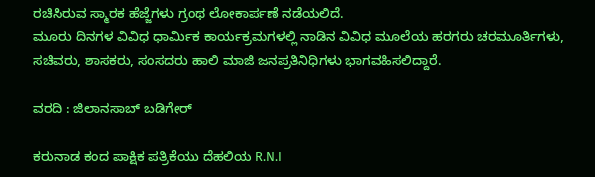ರಚಿಸಿರುವ ಸ್ಮಾರಕ ಹೆಜ್ಜೆಗಳು ಗ್ರಂಥ ಲೋಕಾರ್ಪಣೆ ನಡೆಯಲಿದೆ.
ಮೂರು ದಿನಗಳ ವಿವಿಧ ಧಾರ್ಮಿಕ ಕಾರ್ಯಕ್ರಮಗಳಲ್ಲಿ ನಾಡಿನ ವಿವಿಧ ಮೂಲೆಯ ಹರಗರು ಚರಮೂರ್ತಿಗಳು, ಸಚಿವರು, ಶಾಸಕರು, ಸಂಸದರು ಹಾಲಿ ಮಾಜಿ ಜನಪ್ರತಿನಿಧಿಗಳು ಭಾಗವಹಿಸಲಿದ್ದಾರೆ.

ವರದಿ : ಜಿಲಾನಸಾಬ್ ಬಡಿಗೇರ್

ಕರುನಾಡ ಕಂದ ಪಾಕ್ಷಿಕ ಪತ್ರಿಕೆಯು ದೆಹಲಿಯ R.N.I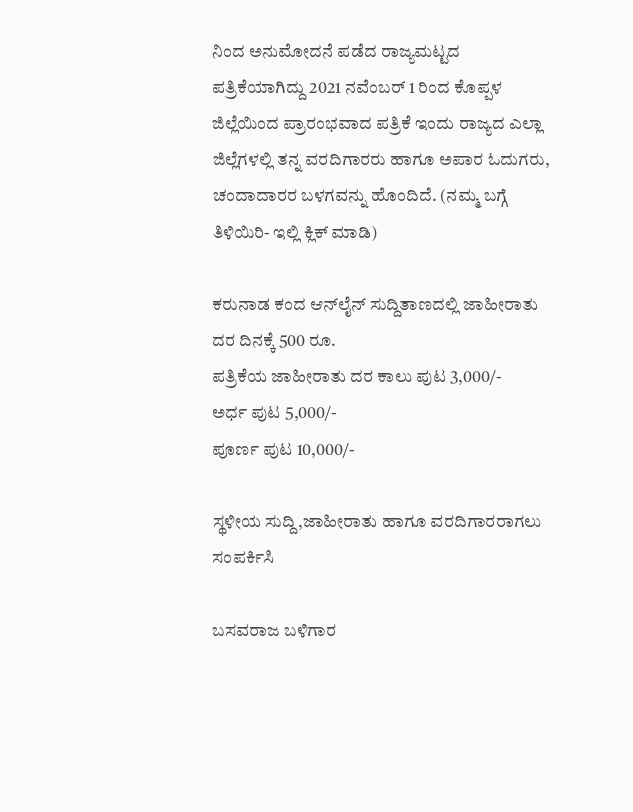ನಿಂದ ಅನುಮೋದನೆ ಪಡೆದ ರಾಜ್ಯಮಟ್ಟದ ಪತ್ರಿಕೆಯಾಗಿದ್ದು 2021 ನವೆಂಬರ್ 1 ರಿಂದ ಕೊಪ್ಪಳ ಜಿಲ್ಲೆಯಿಂದ ಪ್ರಾರಂಭವಾದ ಪತ್ರಿಕೆ ಇಂದು ರಾಜ್ಯದ ಎಲ್ಲಾ ಜಿಲ್ಲೆಗಳಲ್ಲಿ ತನ್ನ ವರದಿಗಾರರು ಹಾಗೂ ಅಪಾರ ಓದುಗರು, ಚಂದಾದಾರರ ಬಳಗವನ್ನು ಹೊಂದಿದೆ. (ನಮ್ಮ ಬಗ್ಗೆ ತಿಳಿಯಿರಿ- ಇಲ್ಲಿ ಕ್ಲಿಕ್‌ ಮಾಡಿ)

ಕರುನಾಡ ಕಂದ ಆನ್‌ಲೈನ್‌ ಸುದ್ದಿತಾಣದಲ್ಲಿ ಜಾಹೀರಾತು ದರ ದಿನಕ್ಕೆ 500 ರೂ.
ಪತ್ರಿಕೆಯ ಜಾಹೀರಾತು ದರ ಕಾಲು ಪುಟ 3,000/-
ಅರ್ಧ ಪುಟ 5,000/-
ಪೂರ್ಣ ಪುಟ 10,000/-

ಸ್ಥಳೀಯ ಸುದ್ದಿ,ಜಾಹೀರಾತು ಹಾಗೂ ವರದಿಗಾರರಾಗಲು ಸಂಪರ್ಕಿಸಿ

ಬಸವರಾಜ ಬಳಿಗಾರ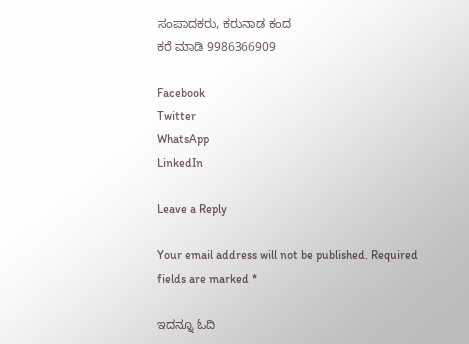ಸಂಪಾದಕರು, ಕರುನಾಡ ಕಂದ
ಕರೆ ಮಾಡಿ 9986366909

Facebook
Twitter
WhatsApp
LinkedIn

Leave a Reply

Your email address will not be published. Required fields are marked *

ಇದನ್ನೂ ಓದಿ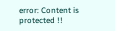error: Content is protected !!